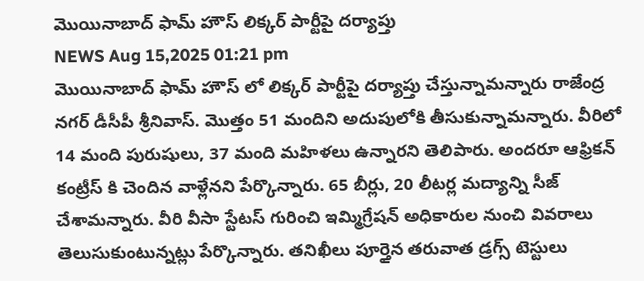మొయినాబాద్ ఫామ్ హౌస్ లిక్కర్ పార్టీపై దర్యాప్తు
NEWS Aug 15,2025 01:21 pm
మొయినాబాద్ ఫామ్ హౌస్ లో లిక్కర్ పార్టీపై దర్యాప్తు చేస్తున్నామన్నారు రాజేంద్ర నగర్ డీసీపీ శ్రీనివాస్. మొత్తం 51 మందిని అదుపులోకి తీసుకున్నామన్నారు. వీరిలో 14 మంది పురుషులు, 37 మంది మహిళలు ఉన్నారని తెలిపారు. అందరూ ఆఫ్రికన్ కంట్రీస్ కి చెందిన వాళ్లేనని పేర్కొన్నారు. 65 బీర్లు, 20 లీటర్ల మద్యాన్ని సీజ్ చేశామన్నారు. వీరి వీసా స్టేటస్ గురించి ఇమ్మిగ్రేషన్ అధికారుల నుంచి వివరాలు తెలుసుకుంటున్నట్లు పేర్కొన్నారు. తనిఖీలు పూర్తైన తరువాత డ్రగ్స్ టెస్టులు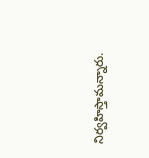నిర్వహిస్తామన్నారు.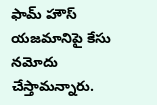ఫామ్ హౌస్ యజమానిపై కేసు నమోదు చేస్తామన్నారు.